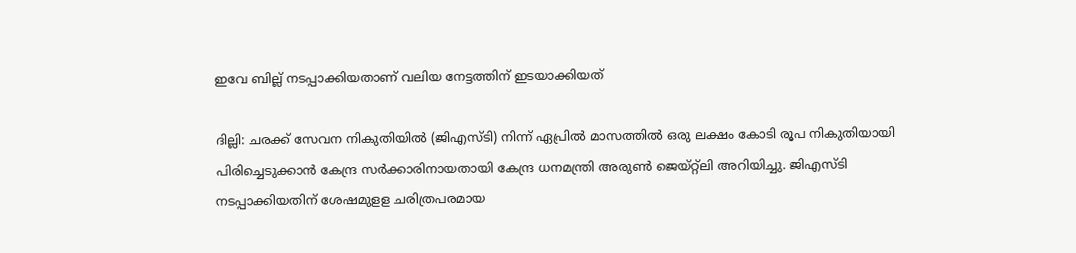ഇവേ ബില്ല് നടപ്പാക്കിയതാണ് വലിയ നേട്ടത്തിന് ഇടയാക്കിയത്

ദില്ലി: ചരക്ക് സേവന നികുതിയില്‍ ‍(ജിഎസ്ടി) നിന്ന് ഏപ്രില്‍ മാസത്തില്‍ ഒരു ലക്ഷം കോടി രൂപ നികുതിയായി പിരിച്ചെടുക്കാന്‍ കേന്ദ്ര സര്‍ക്കാരിനായതായി കേന്ദ്ര ധനമന്ത്രി അരുണ്‍ ജെയ്റ്റ്ലി അറിയിച്ചു. ജിഎസ്ടി നടപ്പാക്കിയതിന് ശേഷമുളള ചരിത്രപരമായ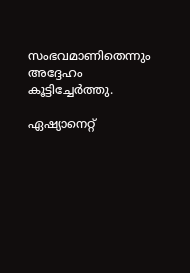സംഭവമാണിതെന്നും അദ്ദേഹം കൂട്ടിച്ചേര്‍ത്തു.

ഏഷ്യാനെറ്റ്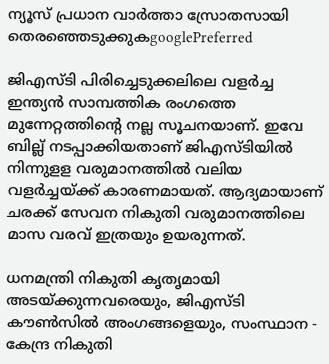ന്യൂസ് പ്രധാന വാർത്താ സ്രോതസായി തെരഞ്ഞെടുക്കുകgooglePreferred

ജിഎസ്ടി പിരിച്ചെടുക്കലിലെ വളര്‍ച്ച ഇന്ത്യന്‍ സാമ്പത്തിക രംഗത്തെ മുന്നേറ്റത്തിന്‍റെ നല്ല സൂചനയാണ്. ഇവേ ബില്ല് നടപ്പാക്കിയതാണ് ജിഎസ്ടിയില്‍ നിന്നുളള വരുമാനത്തില്‍ വലിയ വളര്‍ച്ചയ്ക്ക് കാരണമായത്. ആദ്യമായാണ് ചരക്ക് സേവന നികുതി വരുമാനത്തിലെ മാസ വരവ് ഇത്രയും ഉയരുന്നത്.

ധനമന്ത്രി നികുതി കൃതൃമായി അടയ്ക്കുന്നവരെയും, ജിഎസ്ടി കൗണ്‍സില്‍ അംഗങ്ങളെയും, സംസ്ഥാന - കേന്ദ്ര നികുതി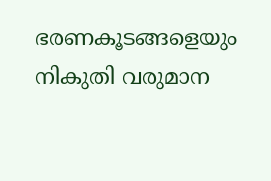ഭരണകൂടങ്ങളെയും നികുതി വരുമാന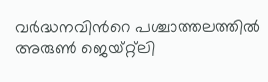വര്‍ദ്ധനവിന്‍റെ പശ്ചാത്തലത്തില്‍ അരുണ്‍ ജെയ്റ്റ്ലി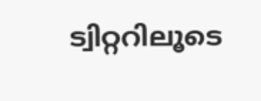ട്വിറ്ററിലൂടെ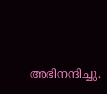അഭിനന്ദിച്ചു.